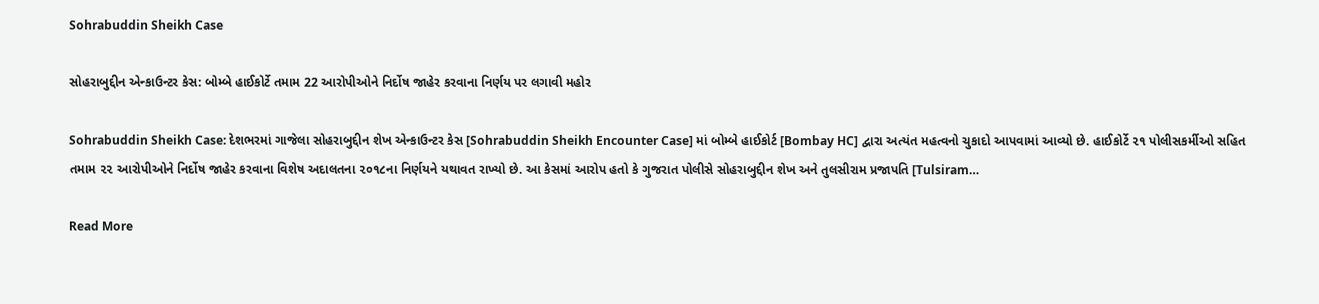Sohrabuddin Sheikh Case

સોહરાબુદ્દીન એન્કાઉન્ટર કેસ: બોમ્બે હાઈકોર્ટે તમામ 22 આરોપીઓને નિર્દોષ જાહેર કરવાના નિર્ણય પર લગાવી મહોર

Sohrabuddin Sheikh Case: દેશભરમાં ગાજેલા સોહરાબુદ્દીન શેખ એન્કાઉન્ટર કેસ [Sohrabuddin Sheikh Encounter Case] માં બોમ્બે હાઈકોર્ટ [Bombay HC] દ્વારા અત્યંત મહત્વનો ચુકાદો આપવામાં આવ્યો છે. હાઈકોર્ટે ૨૧ પોલીસકર્મીઓ સહિત તમામ ૨૨ આરોપીઓને નિર્દોષ જાહેર કરવાના વિશેષ અદાલતના ૨૦૧૮ના નિર્ણયને યથાવત રાખ્યો છે. આ કેસમાં આરોપ હતો કે ગુજરાત પોલીસે સોહરાબુદ્દીન શેખ અને તુલસીરામ પ્રજાપતિ [Tulsiram…

Read More